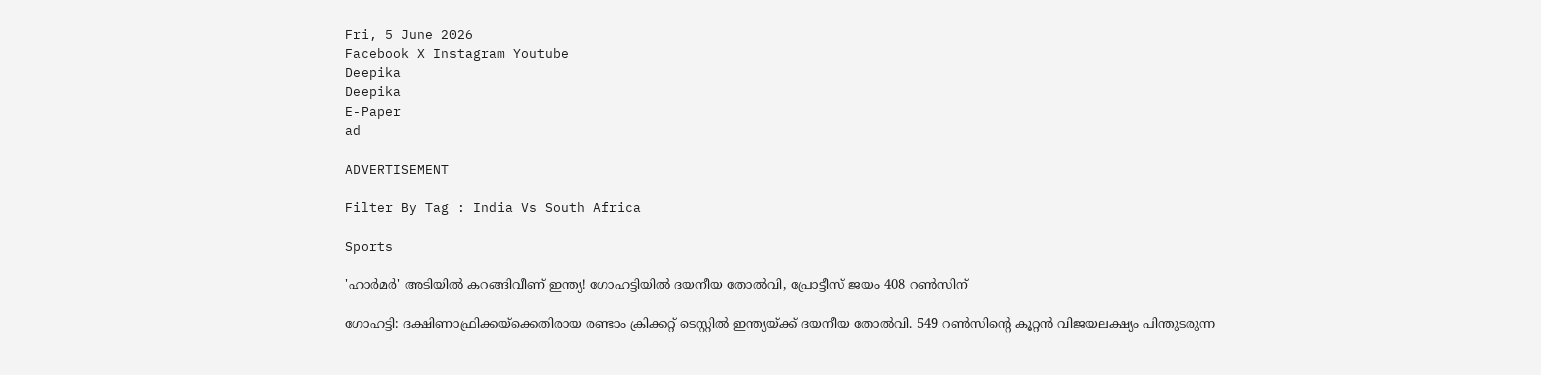Fri, 5 June 2026
Facebook X Instagram Youtube
Deepika
Deepika
E-Paper
ad

ADVERTISEMENT

Filter By Tag : India Vs South Africa

Sports

'ഹാർമർ' അടിയിൽ കറങ്ങിവീണ് ഇന്ത്യ! ഗോഹട്ടിയിൽ ദയനീയ തോൽവി, പ്രോട്ടീസ് ജയം 408 റൺസിന്

ഗോഹട്ടി: ദക്ഷിണാഫ്രിക്കയ്ക്കെതിരായ രണ്ടാം ക്രിക്കറ്റ് ടെസ്റ്റില്‍ ഇന്ത്യയ്ക്ക് ദയനീയ തോൽവി. 549 റണ്‍സിന്‍റെ കൂറ്റൻ വിജയലക്ഷ്യം പിന്തുടരുന്ന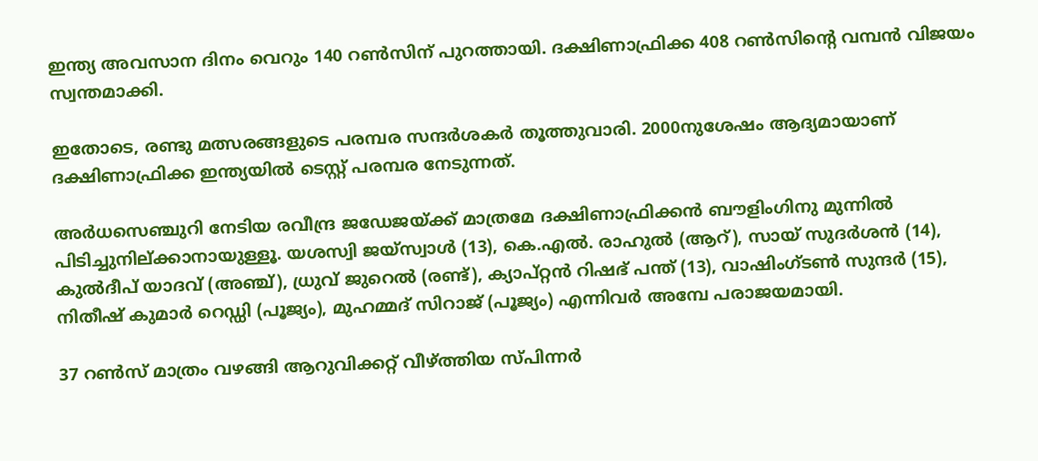ഇന്ത്യ അവസാന ദിനം വെറും 140 റൺ‌സിന് പുറത്തായി. ദക്ഷിണാഫ്രിക്ക 408 റൺസിന്‍റെ വമ്പൻ വിജയം സ്വന്തമാക്കി.

ഇതോടെ, രണ്ടു മത്സരങ്ങളുടെ പരമ്പര സന്ദർശകർ തൂത്തുവാരി. 2000നുശേഷം ആദ്യമായാണ് ദക്ഷിണാഫ്രിക്ക ഇന്ത്യയില്‍ ടെസ്റ്റ് പരമ്പര നേടുന്നത്.

അർധസെഞ്ചുറി നേടിയ രവീന്ദ്ര ജഡേജയ്ക്ക് മാത്രമേ ദക്ഷിണാഫ്രിക്കൻ ബൗളിംഗിനു മുന്നിൽ പിടിച്ചുനില്ക്കാനായുള്ളൂ. യശസ്വി ജയ്സ്വാൾ (13), കെ.എൽ. രാഹുൽ (ആറ്), സായ് സുദർശൻ (14), കുൽദീപ് യാദവ് (അഞ്ച്), ധ്രുവ് ജുറെല്‍ (രണ്ട്), ക്യാപ്റ്റന്‍ റിഷഭ് പന്ത് (13), വാഷിംഗ്ടൺ സുന്ദർ (15), നിതീഷ് കുമാർ റെഡ്ഡി (പൂജ്യം), മുഹമ്മദ് സിറാജ് (പൂജ്യം) എന്നിവർ അമ്പേ പരാജയമായി.

37 റൺസ് മാത്രം വഴങ്ങി ആറുവിക്കറ്റ് വീഴ്ത്തിയ സ്പിന്നർ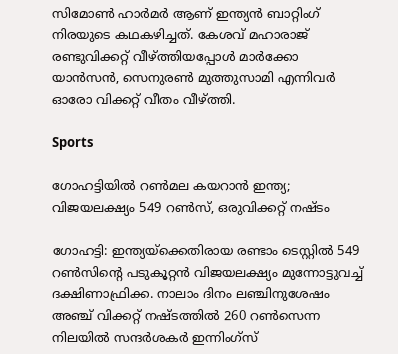സിമോൺ ഹാര്‍മര്‍ ആണ് ഇന്ത്യൻ ബാറ്റിംഗ് നിരയുടെ കഥകഴിച്ചത്. കേശവ് മഹാരാജ് രണ്ടുവിക്കറ്റ് വീഴ്ത്തിയപ്പോൾ മാർക്കോ യാൻസൻ, സെനുരൺ മുത്തുസാമി എന്നിവർ ഓരോ വിക്കറ്റ് വീതം വീഴ്ത്തി.

Sports

ഗോഹട്ടിയിൽ റൺമല കയറാൻ ഇന്ത്യ; വിജയലക്ഷ്യം 549 റൺസ്, ഒരുവിക്കറ്റ് നഷ്ടം

ഗോഹട്ടി: ഇന്ത്യയ്ക്കെതിരായ രണ്ടാം ടെസ്റ്റിൽ 549 റണ്‍സിന്‍റെ പടുകൂറ്റൻ വിജയലക്ഷ്യം മുന്നോട്ടുവച്ച് ദക്ഷിണാഫ്രിക്ക. നാലാം ദിനം ലഞ്ചിനുശേഷം അഞ്ച് വിക്കറ്റ് നഷ്ടത്തില്‍ 260 റണ്‍സെന്ന നിലയിൽ സന്ദർശകർ ഇന്നിംഗ്സ്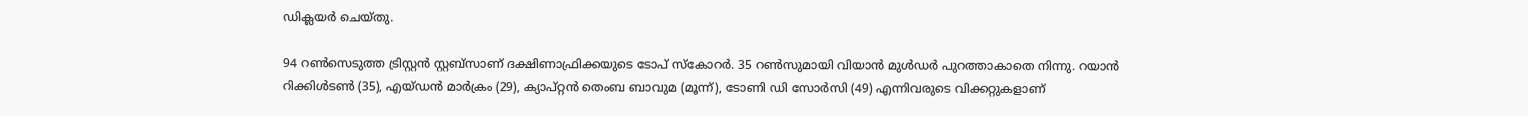ഡിക്ലയര്‍ ചെയ്തു.

94 റണ്‍സെടുത്ത ട്രിസ്റ്റൻ സ്റ്റബ്സാണ് ദക്ഷിണാഫ്രിക്കയുടെ ടോപ് സ്കോറര്‍. 35 റണ്‍സുമായി വിയാന്‍ മുള്‍ഡര്‍ പുറത്താകാതെ നിന്നു. റയാൻ റിക്കിള്‍ടൺ (35), എയ്ഡന്‍ മാര്‍ക്രം (29), ക്യാപ്റ്റൻ തെംബ ബാവുമ (മൂന്ന്), ടോണി ഡി സോര്‍സി (49) എന്നിവരുടെ വിക്കറ്റുകളാണ്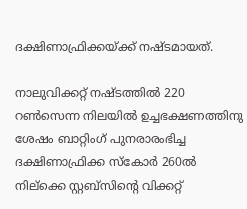ദക്ഷിണാഫ്രിക്കയ്ക്ക് നഷ്ടമായത്.

നാലുവിക്കറ്റ് നഷ്ടത്തില്‍ 220 റണ്‍സെന്ന നിലയിൽ ഉച്ചഭക്ഷണത്തിനു ശേഷം ബാറ്റിംഗ് പുനരാരംഭിച്ച ദക്ഷിണാഫ്രിക്ക സ്കോർ 260ൽ നില്ക്കെ സ്റ്റബ്സിന്‍റെ വിക്കറ്റ്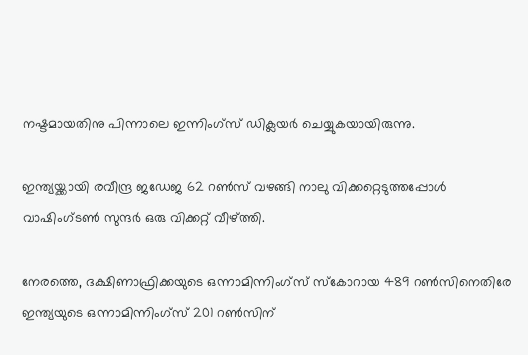നഷ്ടമായതിനു പിന്നാലെ ഇന്നിംഗ്സ് ഡിക്ലയർ ചെയ്യുകയായിരുന്നു.

ഇന്ത്യയ്ക്കായി രവീന്ദ്ര ജഡേജ 62 റൺസ് വഴങ്ങി നാലു വിക്കറ്റെടുത്തപ്പോള്‍ വാഷിംഗ്ടണ്‍ സുന്ദര്‍ ഒരു വിക്കറ്റ് വീഴ്ത്തി.

നേരത്തെ, ദക്ഷിണാഫ്രിക്കയുടെ ഒന്നാമിന്നിംഗ്സ് സ്കോറായ 489 റൺസിനെതിരേ ഇന്ത്യയുടെ ഒന്നാമിന്നിംഗ്സ് 201 റൺസിന്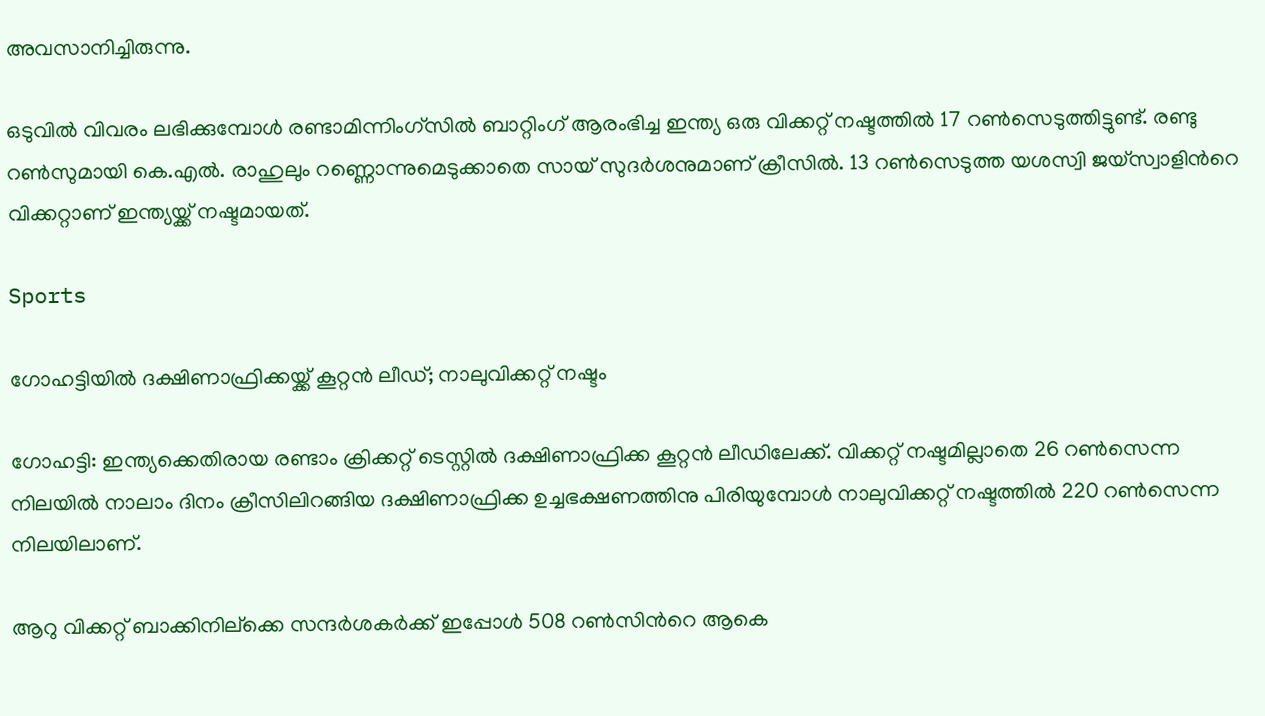അവസാനിച്ചിരുന്നു.

ഒടുവിൽ വിവരം ലഭിക്കുമ്പോൾ രണ്ടാമിന്നിംഗ്സിൽ ബാറ്റിംഗ് ആരംഭിച്ച ഇന്ത്യ ഒരു വിക്കറ്റ് നഷ്ടത്തിൽ 17 റൺസെടുത്തിട്ടുണ്ട്. രണ്ടു റൺസുമായി കെ.എൽ. രാഹുലും റണ്ണൊന്നുമെടുക്കാതെ സായ് സുദർശനുമാണ് ക്രീസിൽ. 13 റൺസെടുത്ത യശസ്വി ജയ്സ്വാളിന്‍റെ വിക്കറ്റാണ് ഇന്ത്യയ്ക്ക് നഷ്ടമായത്.

Sports

ഗോഹട്ടിയിൽ ദക്ഷിണാഫ്രിക്കയ്ക്ക് കൂറ്റൻ ലീഡ്; നാലുവിക്കറ്റ് നഷ്ടം

ഗോഹട്ടി: ഇന്ത്യക്കെതിരായ രണ്ടാം ക്രിക്കറ്റ് ടെസ്റ്റില്‍ ദക്ഷിണാഫ്രിക്ക കൂറ്റന്‍ ലീഡിലേക്ക്. വിക്കറ്റ് നഷ്ടമില്ലാതെ 26 റണ്‍സെന്ന നിലയില്‍ നാലാം ദിനം ക്രീസിലിറങ്ങിയ ദക്ഷിണാഫ്രിക്ക ഉച്ചഭക്ഷണത്തിനു പിരിയുമ്പോൾ നാലുവിക്കറ്റ് നഷ്ടത്തില്‍ 220 റണ്‍സെന്ന നിലയിലാണ്.

ആറു വിക്കറ്റ് ബാക്കിനില്ക്കെ സന്ദർശകർക്ക് ഇപ്പോള്‍ 508 റണ്‍സിന്‍റെ ആകെ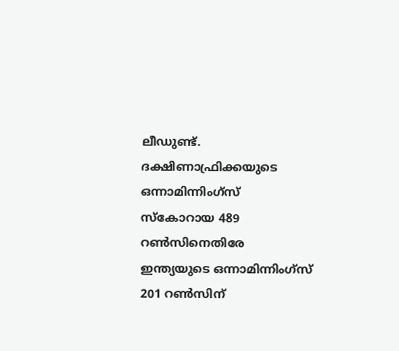ലീഡുണ്ട്. ദക്ഷിണാഫ്രിക്കയുടെ ഒന്നാമിന്നിംഗ്സ് സ്കോറായ 489 റൺസിനെതിരേ ഇന്ത്യയുടെ ഒന്നാമിന്നിംഗ്സ് 201 റൺസിന്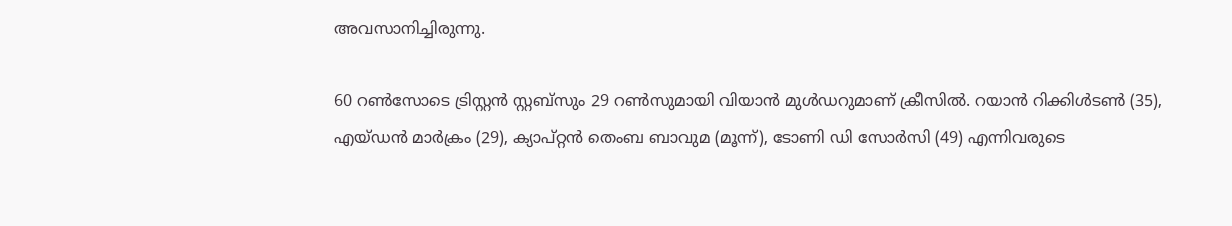അവസാനിച്ചിരുന്നു.

60 റണ്‍സോടെ ട്രിസ്റ്റൻ സ്റ്റബ്സും 29 റൺസുമായി വിയാൻ മുൾഡറുമാണ് ക്രീസില്‍. റയാൻ റിക്കിള്‍ടൺ (35), എയ്ഡന്‍ മാര്‍ക്രം (29), ക്യാപ്റ്റൻ തെംബ ബാവുമ (മൂന്ന്), ടോണി ഡി സോര്‍സി (49) എന്നിവരുടെ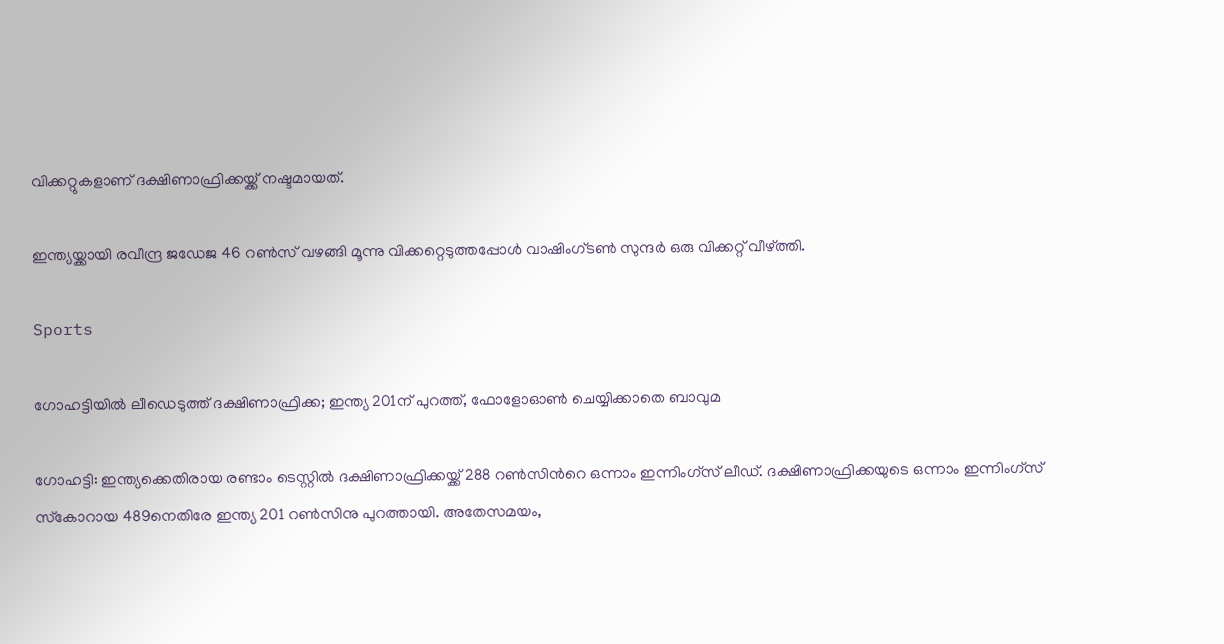വിക്കറ്റുകളാണ് ദക്ഷിണാഫ്രിക്കയ്ക്ക് നഷ്ടമായത്.

ഇന്ത്യയ്ക്കായി രവീന്ദ്ര ജഡേജ 46 റൺസ് വഴങ്ങി മൂന്നു വിക്കറ്റെടുത്തപ്പോള്‍ വാഷിംഗ്ടണ്‍ സുന്ദര്‍ ഒരു വിക്കറ്റ് വീഴ്ത്തി.

Sports

ഗോഹട്ടിയിൽ ലീഡെടുത്ത് ദക്ഷിണാഫ്രിക്ക; ഇന്ത്യ 201ന് പുറത്ത്, ഫോളോഓണ്‍ ചെയ്യിക്കാതെ ബാവുമ

ഗോഹട്ടി: ഇന്ത്യക്കെതിരായ രണ്ടാം ടെസ്റ്റില്‍ ദക്ഷിണാഫ്രിക്കയ്ക്ക് 288 റണ്‍സിന്‍റെ ഒന്നാം ഇന്നിംഗ്‌സ് ലീഡ്. ദക്ഷിണാഫ്രിക്കയുടെ ഒന്നാം ഇന്നിംഗ്‌സ് സ്‌കോറായ 489നെതിരേ ഇന്ത്യ 201 റൺസിനു പുറത്തായി. അതേസമയം,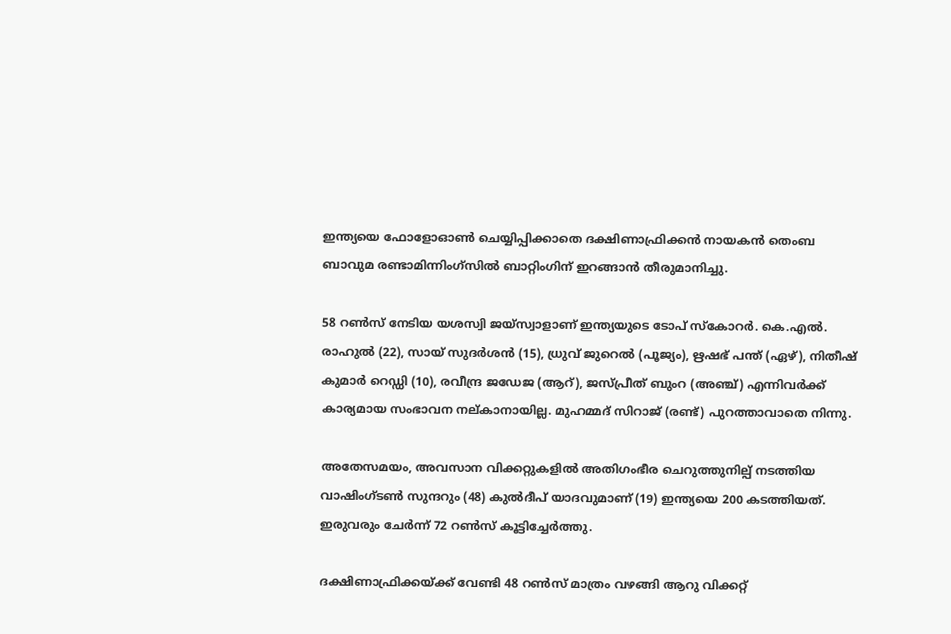ഇന്ത്യയെ ഫോളോഓണ്‍ ചെയ്യിപ്പിക്കാതെ ദക്ഷിണാഫ്രിക്കൻ നായകൻ തെംബ ബാവുമ രണ്ടാമിന്നിംഗ്സിൽ ബാറ്റിംഗിന് ഇറങ്ങാൻ തീരുമാനിച്ചു.

58 റണ്‍സ് നേടിയ യശസ്വി ജയ്‌സ്വാളാണ് ഇന്ത്യയുടെ ടോപ് സ്‌കോറര്‍. കെ.എൽ. രാഹുൽ (22), സായ് സുദർശൻ (15), ധ്രുവ് ജുറെൽ (പൂജ്യം), ഋഷഭ് പന്ത് (ഏഴ്), നിതീഷ് കുമാർ റെഡ്ഡി (10), രവീന്ദ്ര ജഡേജ (ആറ്), ജസ്പ്രീത് ബുംറ (അഞ്ച്) എന്നിവർക്ക് കാര്യമായ സംഭാവന നല്കാനായില്ല. മുഹമ്മദ് സിറാജ് (രണ്ട്) പുറത്താവാതെ നിന്നു.

അതേസമയം, അവസാന വിക്കറ്റുകളിൽ അതിഗംഭീര ചെറുത്തുനില്പ് നടത്തിയ വാഷിംഗ്ടൺ സുന്ദറും (48) കുൽദീപ് യാദവുമാണ് (19) ഇന്ത്യയെ 200 കടത്തിയത്. ഇരുവരും ചേർന്ന് 72 റണ്‍സ് കൂട്ടിച്ചേര്‍ത്തു.

ദക്ഷിണാഫ്രിക്കയ്ക്ക് വേണ്ടി 48 റൺസ് മാത്രം വഴങ്ങി ആറു വിക്കറ്റ്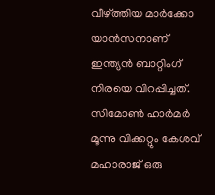വീഴ്ത്തിയ മാര്‍ക്കോ യാന്‍സനാണ് ഇന്ത്യൻ ബാറ്റിംഗ് നിരയെ വിറപ്പിച്ചത്. സിമോണ്‍ ഹാര്‍മർ മൂന്നു വിക്കറ്റും കേശവ് മഹാരാജ് ഒരു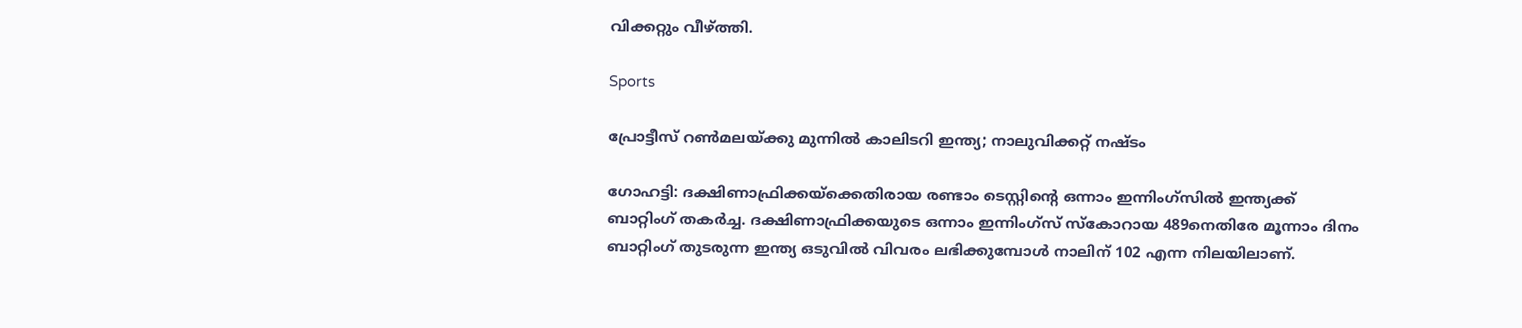വിക്കറ്റും വീഴ്ത്തി.

Sports

പ്രോട്ടീസ് റൺമലയ്ക്കു മുന്നിൽ കാലിടറി ഇന്ത്യ; നാലുവിക്കറ്റ് നഷ്ടം

ഗോഹട്ടി: ദക്ഷിണാഫ്രിക്കയ്‌ക്കെതിരായ രണ്ടാം ടെസ്റ്റിന്‍റെ ഒന്നാം ഇന്നിംഗ്‌സില്‍ ഇന്ത്യക്ക് ബാറ്റിംഗ് തകർച്ച. ദക്ഷിണാഫ്രിക്കയുടെ ഒന്നാം ഇന്നിംഗ്‌സ് സ്‌കോറായ 489നെതിരേ മൂന്നാം ദിനം ബാറ്റിംഗ് തുടരുന്ന ഇന്ത്യ ഒടുവില്‍ വിവരം ലഭിക്കുമ്പോള്‍ നാലിന് 102 എന്ന നിലയിലാണ്.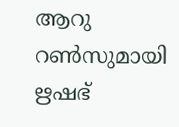ആറു റൺസുമായി ഋഷഭ്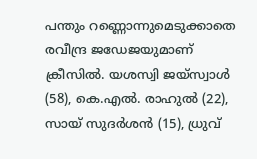പന്തും റണ്ണൊന്നുമെടുക്കാതെ രവീന്ദ്ര ജഡേജയുമാണ് ക്രീസിൽ. യശസ്വി ജയ്സ്വാൾ (58), കെ.എൽ. രാഹുൽ (22), സായ് സുദർശൻ (15), ധ്രുവ്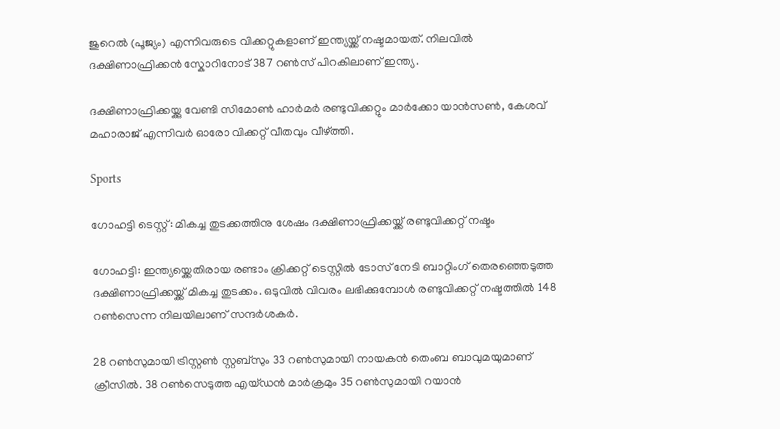ജുറെൽ (പൂജ്യം) എന്നിവരുടെ വിക്കറ്റുകളാണ് ഇന്ത്യയ്ക്ക് നഷ്ടമായത്. നിലവിൽ ദക്ഷിണാഫ്രിക്കൻ സ്കോറിനോട് 387 റണ്‍സ് പിറകിലാണ് ഇന്ത്യ.

ദക്ഷിണാഫ്രിക്കയ്ക്കു വേണ്ടി സിമോൺ‌ ഹാർമർ രണ്ടുവിക്കറ്റും മാർക്കോ യാൻസൺ, കേശവ് മഹാരാജ് എന്നിവർ ഓരോ വിക്കറ്റ് വീതവും വീഴ്ത്തി.

Sports

ഗോഹട്ടി ടെസ്റ്റ്: മികച്ച തുടക്കത്തിനു ശേഷം ദക്ഷിണാഫ്രിക്കയ്ക്ക് രണ്ടുവിക്കറ്റ് നഷ്ടം

ഗോഹട്ടി: ഇന്ത്യയ്ക്കെതിരായ രണ്ടാം ക്രിക്കറ്റ് ടെസ്റ്റില്‍ ടോസ് നേടി ബാറ്റിംഗ് തെരഞ്ഞെടുത്ത ദക്ഷിണാഫ്രിക്കയ്ക്ക് മികച്ച തുടക്കം. ഒടുവിൽ വിവരം ലഭിക്കുമ്പോൾ‌ രണ്ടുവിക്കറ്റ് നഷ്ടത്തിൽ 148 റൺസെന്ന നിലയിലാണ് സന്ദർശകർ.

28 റൺസുമായി ട്രിസ്റ്റൺ സ്റ്റബ്സും 33 റൺസുമായി നായകൻ തെംബ ബാവുമയുമാണ് ക്രീസിൽ. 38 റൺസെടുത്ത എയ്ഡൻ മാർക്രമും 35 റൺസുമായി റയാൻ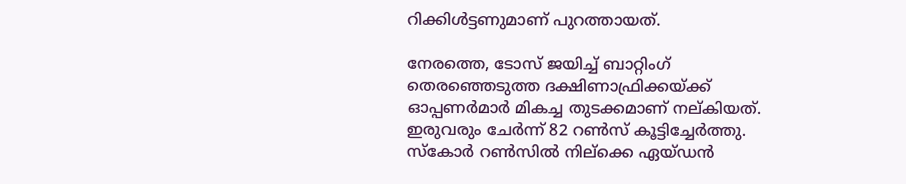റിക്കിൾട്ടണുമാണ് പുറത്തായത്.

നേരത്തെ, ടോസ് ജയിച്ച് ബാറ്റിംഗ് തെരഞ്ഞെടുത്ത ദക്ഷിണാഫ്രിക്കയ്ക്ക് ഓപ്പണർമാർ മികച്ച തുടക്കമാണ് നല്കിയത്. ഇരുവരും ചേർന്ന് 82 റൺസ് കൂട്ടിച്ചേർത്തു. സ്കോർ റൺസിൽ നില്ക്കെ ഏയ്ഡന്‍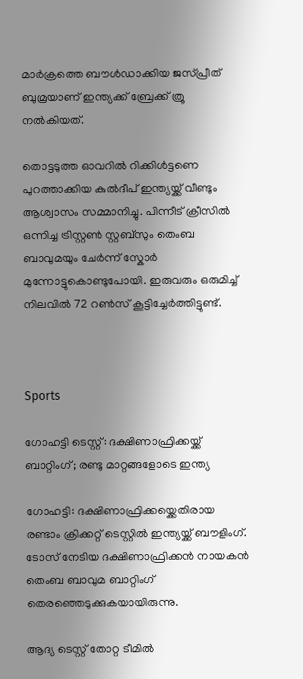മാര്‍ക്രത്തെ ബൗള്‍ഡാക്കിയ ജസ്പ്രീത് ബുമ്രയാണ് ഇന്ത്യക്ക് ബ്രേക്ക് ത്രൂ നല്‍കിയത്.

തൊട്ടടുത്ത ഓവറിൽ റിക്കിൾട്ടണെ പുറത്താക്കിയ കുൽദീപ് ഇന്ത്യയ്ക്ക് വീണ്ടും ആശ്വാസം സമ്മാനിച്ചു. പിന്നീട് ക്രീസിൽ ഒന്നിച്ച ട്രിസ്റ്റൺ സ്റ്റബ്സും തെംബ ബാവുമയും ചേർന്ന് സ്കോർ മുന്നോട്ടുകൊണ്ടുപോയി. ഇരുവരും ഒരുമിച്ച് നിലവിൽ 72 റൺസ് കൂട്ടിച്ചേർത്തിട്ടുണ്ട്.



Sports

ഗോഹട്ടി ടെസ്റ്റ്: ദക്ഷിണാഫ്രിക്കയ്ക്ക് ബാറ്റിംഗ്; രണ്ടു മാറ്റങ്ങളോടെ ഇന്ത്യ

ഗോഹട്ടി: ദക്ഷിണാഫ്രിക്കയ്ക്കെതിരായ രണ്ടാം ക്രിക്കറ്റ് ടെസ്റ്റിൽ ഇന്ത്യയ്ക്ക് ബൗളിംഗ്. ടോസ് നേടിയ ദക്ഷിണാഫ്രിക്കൻ നായകൻ തെംബ ബാവുമ ബാറ്റിംഗ് തെരഞ്ഞെടുക്കുകയായിരുന്നു.

ആദ്യ ടെസ്റ്റ് തോറ്റ ടീമില്‍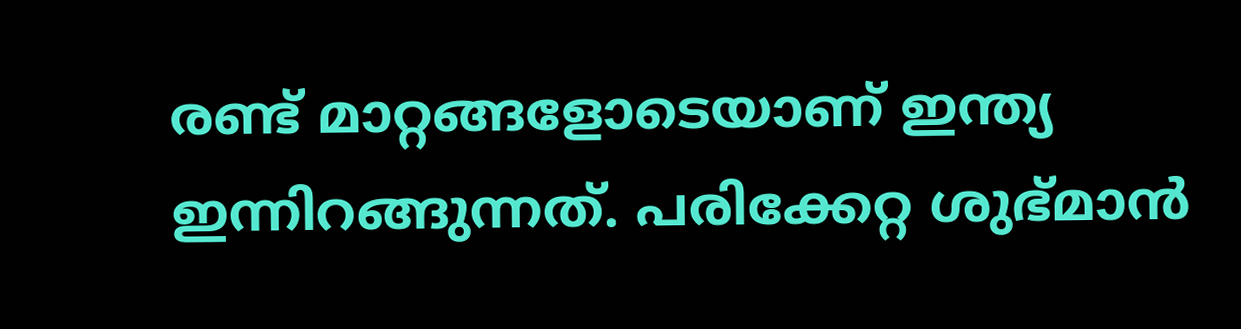രണ്ട് മാറ്റങ്ങളോടെയാണ് ഇന്ത്യ ഇന്നിറങ്ങുന്നത്. പരിക്കേറ്റ ശുഭ്മാന്‍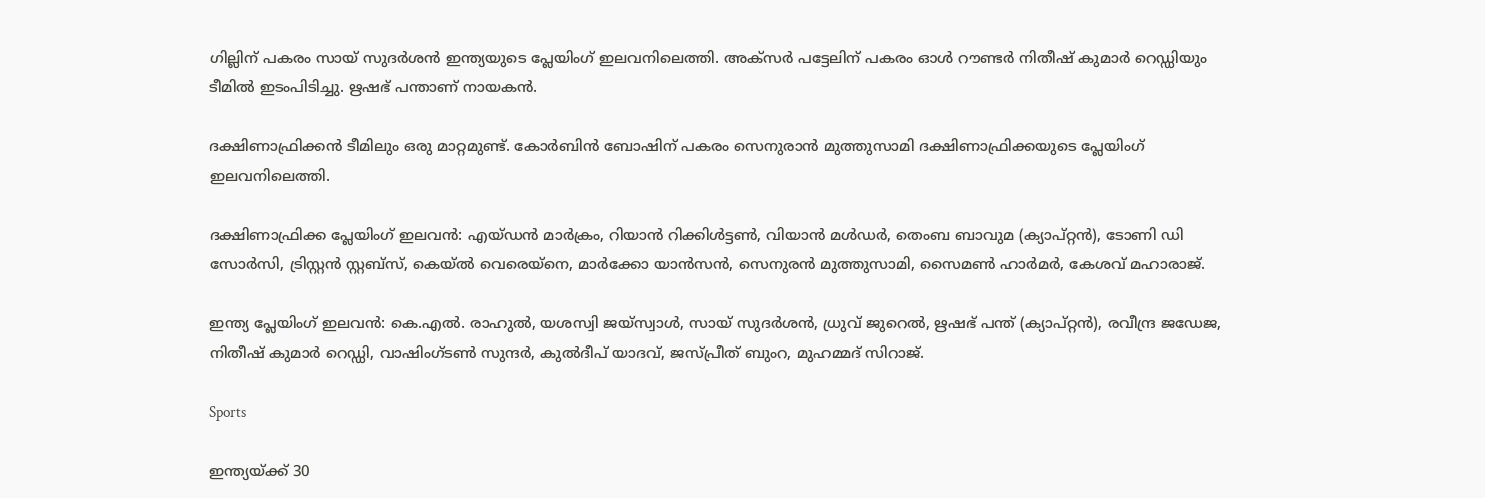ഗില്ലിന് പകരം സായ് സുദര്‍ശന്‍ ഇന്ത്യയുടെ പ്ലേയിംഗ് ഇലവനിലെത്തി. അക്സര്‍ പട്ടേലിന് പകരം ഓള്‍ റൗണ്ടര്‍ നിതീഷ് കുമാര്‍ റെഡ്ഡിയും ടീമിൽ ഇടംപിടിച്ചു. ഋഷഭ് പന്താണ് നായകൻ.

ദക്ഷിണാഫ്രിക്കന്‍ ടീമിലും ഒരു മാറ്റമുണ്ട്. കോര്‍ബിന്‍ ബോഷിന് പകരം സെനുരാന്‍ മുത്തുസാമി ദക്ഷിണാഫ്രിക്കയുടെ പ്ലേയിംഗ് ഇലവനിലെത്തി.

ദക്ഷിണാഫ്രിക്ക പ്ലേയിംഗ് ഇലവൻ: എയ്ഡൻ മാർക്രം, റിയാൻ റിക്കിൾട്ടൺ, വിയാൻ മൾഡർ, തെംബ ബാവുമ (ക്യാപ്റ്റൻ), ടോണി ഡി സോർസി, ട്രിസ്റ്റൻ സ്റ്റബ്‌സ്, കെയ്ൽ വെരെയ്‌നെ, മാർക്കോ യാൻസൻ, സെനുരൻ മുത്തുസാമി, സൈമൺ ഹാർമർ, കേശവ് മഹാരാജ്.

ഇന്ത്യ പ്ലേയിംഗ് ഇലവൻ: കെ.എൽ. രാഹുൽ, യശസ്വി ജയ്‌സ്വാൾ, സായ് സുദർശൻ, ധ്രുവ് ജുറെൽ, ഋഷഭ് പന്ത് (ക്യാപ്റ്റൻ), രവീന്ദ്ര ജഡേജ, നിതീഷ് കുമാർ റെഡ്ഡി, വാഷിംഗ്ടൺ സുന്ദർ, കുൽദീപ് യാദവ്, ജസ്പ്രീത് ബുംറ, മുഹമ്മദ് സിറാജ്.

Sports

ഇന്ത്യയ്ക്ക് 30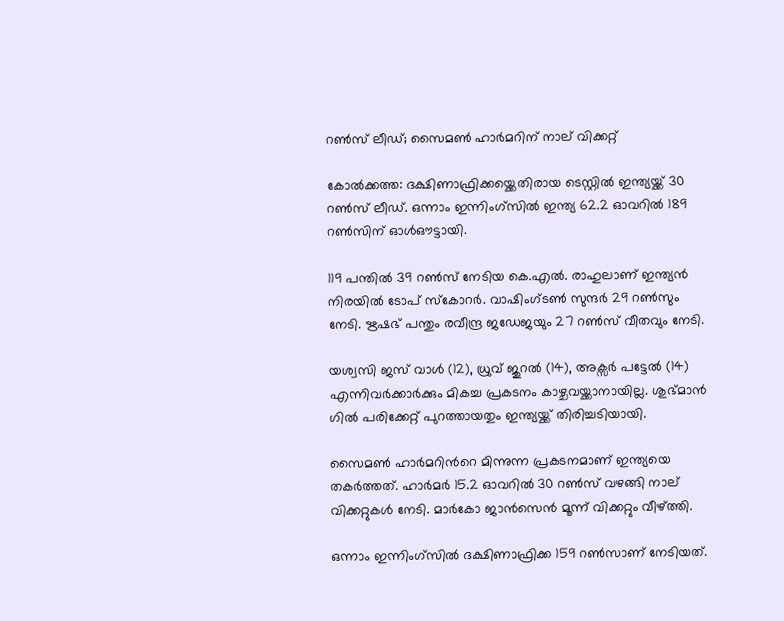റണ്‍സ് ലീഡ്; സൈമണ്‍ ഹാർമറിന് നാല് വിക്കറ്റ്

കോൽക്കത്ത: ദക്ഷിണാഫ്രിക്കയ്ക്കെതിരായ ടെസ്റ്റിൽ ഇന്ത്യയ്ക്ക് 30 റണ്‍സ് ലീഡ്. ഒന്നാം ഇന്നിംഗ്സിൽ ഇന്ത്യ 62.2 ഓവറിൽ 189 റണ്‍സിന് ഓൾഔട്ടായി.

119 പന്തിൽ 39 റണ്‍സ് നേടിയ കെ.എൽ. രാഹുലാണ് ഇന്ത്യൻ നിരയിൽ ടോപ് സ്കോറർ. വാഷിംഗ്ടണ്‍ സുന്ദർ 29 റണ്‍സും നേടി. ഋഷഭ് പന്തും രവീന്ദ്ര ജഡേജയും 27 റണ്‍സ് വീതവും നേടി.

യശ്വസി ജസ് വാൾ (12), ധ്രുവ് ജുറൽ (14), അക്സർ പട്ടേൽ (14) എന്നിവർക്കാർക്കും മികച്ച പ്രകടനം കാഴ്ചവയ്ക്കാനായില്ല. ശുഭ്മാൻ ഗിൽ പരിക്കേറ്റ് പുറത്തായതും ഇന്ത്യയ്ക്ക് തിരിച്ചടിയായി.

സൈമണ്‍ ഹാർമറിന്‍റെ മിന്നുന്ന പ്രകടനമാണ് ഇന്ത്യയെ തകർത്തത്. ഹാർമർ 15.2 ഓവറിൽ 30 റണ്‍സ് വഴങ്ങി നാല് വിക്കറ്റുകൾ നേടി. മാർകോ ജാൻസെൻ മൂന്ന് വിക്കറ്റും വീഴ്ത്തി.

ഒന്നാം ഇന്നിംഗ്സിൽ ദക്ഷിണാഫ്രിക്ക 159 റൺസാണ് നേടിയത്.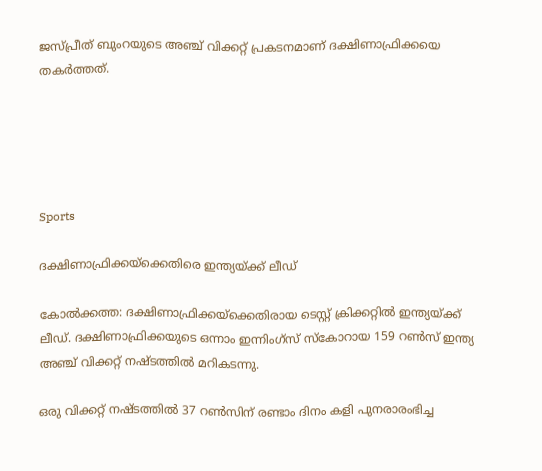ജസ്പ്രീത് ബുംറയുടെ അഞ്ച് വിക്കറ്റ് പ്രകടനമാണ് ദക്ഷിണാഫ്രിക്കയെ തകർത്തത്.





Sports

ദക്ഷിണാഫ്രിക്കയ്ക്കെതിരെ ഇന്ത്യയ്ക്ക് ലീഡ്

കോൽക്കത്ത: ദക്ഷിണാഫ്രിക്കയ്ക്കെതിരായ ടെസ്റ്റ് ക്രിക്കറ്റിൽ ഇന്ത്യയ്ക്ക് ലീഡ്. ദക്ഷിണാഫ്രിക്കയുടെ ഒന്നാം ഇന്നിംഗ്സ് സ്കോറായ 159 റണ്‍സ് ഇന്ത്യ അഞ്ച് വിക്കറ്റ് നഷ്ടത്തിൽ മറികടന്നു.

ഒരു വിക്കറ്റ് നഷ്ടത്തിൽ 37 റണ്‍സിന് രണ്ടാം ദിനം കളി പുനരാരംഭിച്ച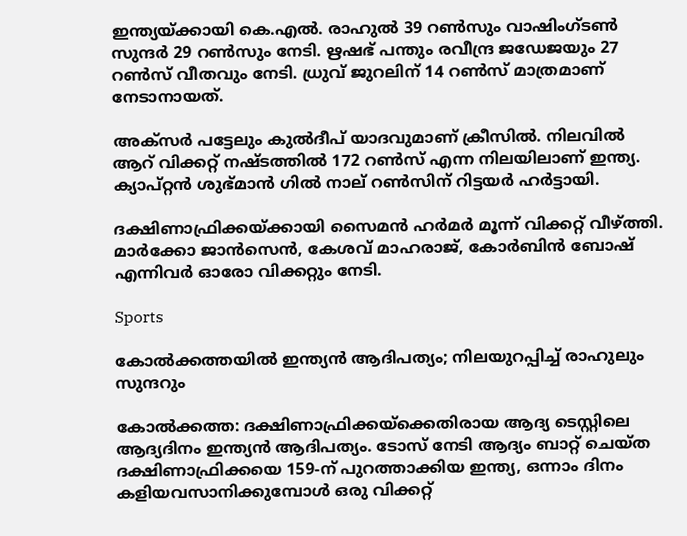ഇന്ത്യയ്ക്കായി കെ.എൽ. രാഹുൽ 39 റണ്‍സും വാഷിംഗ്ടണ്‍ സുന്ദർ 29 റണ്‍സും നേടി. ഋഷഭ് പന്തും രവീന്ദ്ര ജഡേജയും 27 റണ്‍സ് വീതവും നേടി. ധ്രുവ് ജുറലിന് 14 റണ്‍സ് മാത്രമാണ് നേടാനായത്.

അക്സർ പട്ടേലും കുൽദീപ് യാദവുമാണ് ക്രീസിൽ. നിലവിൽ ആറ് വിക്കറ്റ് നഷ്ടത്തിൽ 172 റണ്‍സ് എന്ന നിലയിലാണ് ഇന്ത്യ. ക്യാപ്റ്റൻ ശുഭ്മാൻ ഗിൽ നാല് റണ്‍സിന് റിട്ടയർ ഹർട്ടായി.

ദക്ഷിണാഫ്രിക്കയ്ക്കായി സൈമൻ ഹർമർ മൂന്ന് വിക്കറ്റ് വീഴ്ത്തി. മാർക്കോ ജാൻസെൻ, കേശവ് മാഹരാജ്, കോർബിൻ ബോഷ് എന്നിവർ ഓരോ വിക്കറ്റും നേടി.

Sports

കോൽക്കത്തയിൽ ഇന്ത്യൻ ആദിപത്യം; നിലയുറപ്പിച്ച് രാഹുലും സുന്ദറും

കോല്‍ക്കത്ത: ദക്ഷിണാഫ്രിക്കയ്ക്കെതിരായ ആദ്യ ടെസ്റ്റിലെ ആദ്യദിനം ഇന്ത്യൻ ആദിപത്യം. ടോസ് നേടി ആദ്യം ബാറ്റ് ചെയ്ത ദക്ഷിണാഫ്രിക്കയെ 159-ന് പുറത്താക്കിയ ഇന്ത്യ, ഒന്നാം ദിനം കളിയവസാനിക്കുമ്പോള്‍ ഒരു വിക്കറ്റ്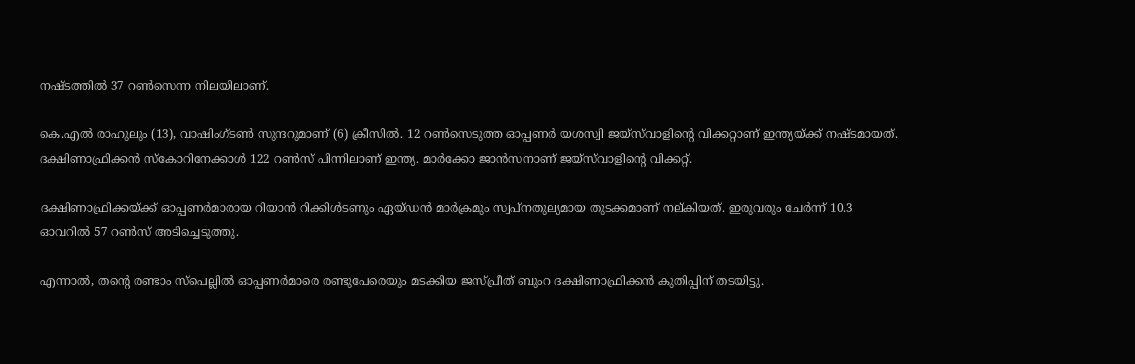നഷ്ടത്തില്‍ 37 റണ്‍സെന്ന നിലയിലാണ്.

കെ.എല്‍ രാഹുലും (13), വാഷിംഗ്ടണ്‍ സുന്ദറുമാണ് (6) ക്രീസില്‍. 12 റണ്‍സെടുത്ത ഓപ്പണര്‍ യശസ്വി ജയ്‌സ്‌വാളിന്‍റെ വിക്കറ്റാണ് ഇന്ത്യയ്ക്ക് നഷ്ടമായത്. ദക്ഷിണാഫ്രിക്കന്‍ സ്‌കോറിനേക്കാള്‍ 122 റണ്‍സ് പിന്നിലാണ് ഇന്ത്യ. മാർക്കോ ജാൻസനാണ് ജയ്സ്‌വാളിന്‍റെ വിക്കറ്റ്.

ദക്ഷിണാഫ്രിക്കയ്ക്ക് ഓപ്പണർമാരായ റിയാൻ റിക്കിള്‍ടണും ഏയ്ഡന്‍ മാര്‍ക്രമും സ്വപ്നതുല്യമായ തുടക്കമാണ് നല്കിയത്. ഇരുവരും ചേർന്ന് 10.3 ഓവറില്‍ 57 റണ്‍സ് അടിച്ചെടുത്തു.

എന്നാൽ, തന്‍റെ രണ്ടാം സ്പെല്ലില്‍ ഓപ്പണര്‍മാരെ രണ്ടുപേരെയും മടക്കിയ ജസ്പ്രീത് ബുംറ ദക്ഷിണാഫ്രിക്കൻ കുതിപ്പിന് തടയിട്ടു.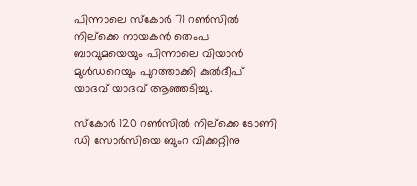പിന്നാലെ സ്കോർ 71 റൺസിൽ നില്ക്കെ നായകൻ തെംപ ബാവുമയെയും പിന്നാലെ വിയാൻ മുൾഡറെയും പുറത്താക്കി കുൽദീപ് യാദവ് യാദവ് ആഞ്ഞടിച്ചു.

സ്കോർ 120 റൺസിൽ നില്ക്കെ ടോണി ഡി സോർസിയെ ബുംറ വിക്കറ്റിനു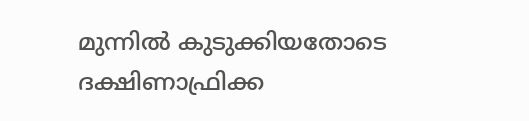മുന്നിൽ കുടുക്കിയതോടെ ദക്ഷിണാഫ്രിക്ക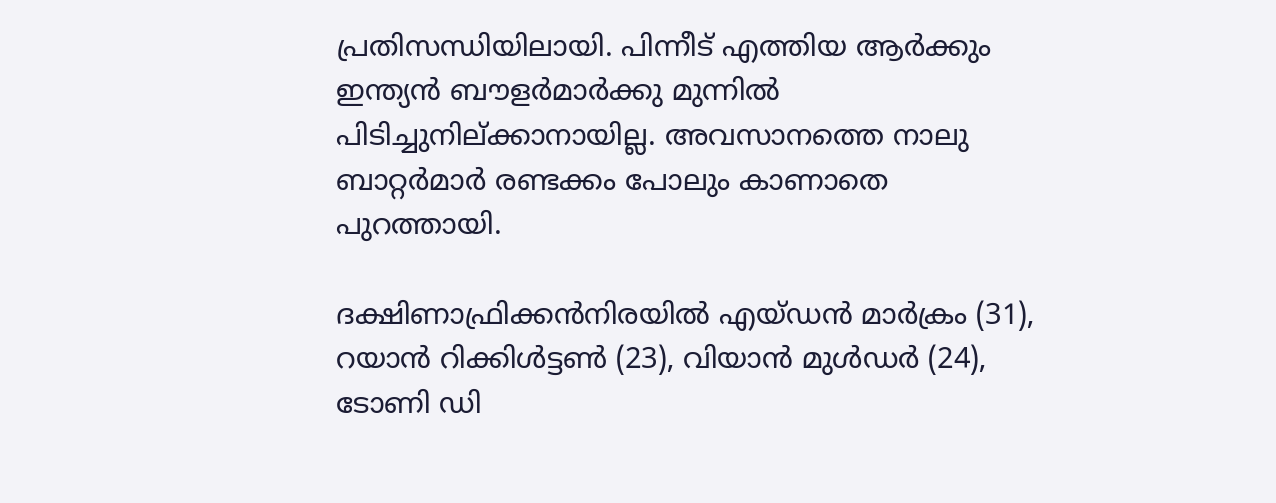പ്രതിസന്ധിയിലായി. പിന്നീട് എത്തിയ ആർക്കും ഇന്ത്യൻ ബൗളർമാർ‌ക്കു മുന്നിൽ പിടിച്ചുനില്ക്കാനായില്ല. അവസാനത്തെ നാലു ബാറ്റർമാർ രണ്ടക്കം പോലും കാണാതെ പുറത്തായി.

ദക്ഷിണാഫ്രിക്കൻനിരയിൽ എയ്ഡൻ മാർക്രം (31), റയാൻ‌ റിക്കിൾട്ടൺ (23), വിയാൻ മുൾഡർ (24), ടോണി ഡി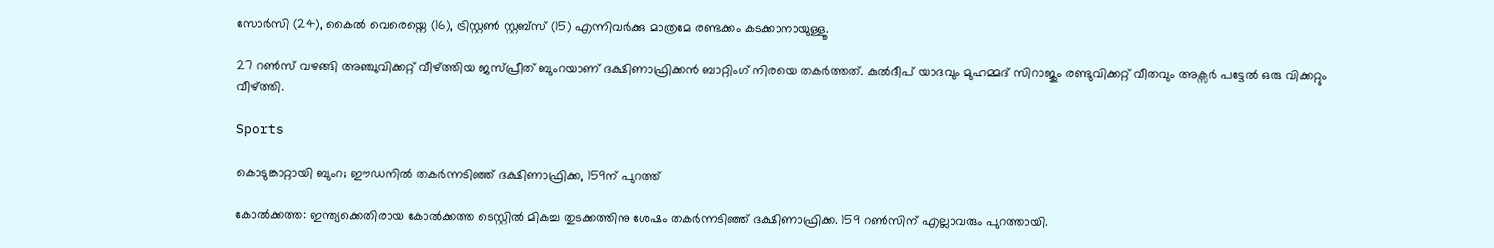സോർസി (24), കൈൽ വെരെയ്നെ (16), ട്രിസ്റ്റൺ സ്റ്റബ്സ് (15) എന്നിവർക്കു മാത്രമേ രണ്ടക്കം കടക്കാനായുള്ളൂ.

27 റൺസ് വഴങ്ങി അഞ്ചുവിക്കറ്റ് വീഴ്ത്തിയ ജസ്പ്രീത് ബുംറയാണ് ദക്ഷിണാഫ്രിക്കൻ ബാറ്റിംഗ് നിരയെ തകർത്തത്. കുൽദീപ് യാദവും മുഹമ്മദ് സിറാജും രണ്ടുവിക്കറ്റ് വീതവും അക്സർ പട്ടേൽ ഒരു വിക്കറ്റും വീഴ്ത്തി.

Sports

കൊടുങ്കാറ്റായി ബുംറ; ഈഡനിൽ തകർന്നടിഞ്ഞ് ദക്ഷിണാഫ്രിക്ക, 159ന് പുറത്ത്

കോൽക്കത്ത: ഇന്ത്യക്കെതിരായ കോൽക്കത്ത ടെസ്റ്റിൽ മികച്ച തുടക്കത്തിനു ശേഷം തകർന്നടിഞ്ഞ് ദക്ഷിണാഫ്രിക്ക. 159 റൺസിന് എല്ലാവരും പുറത്തായി.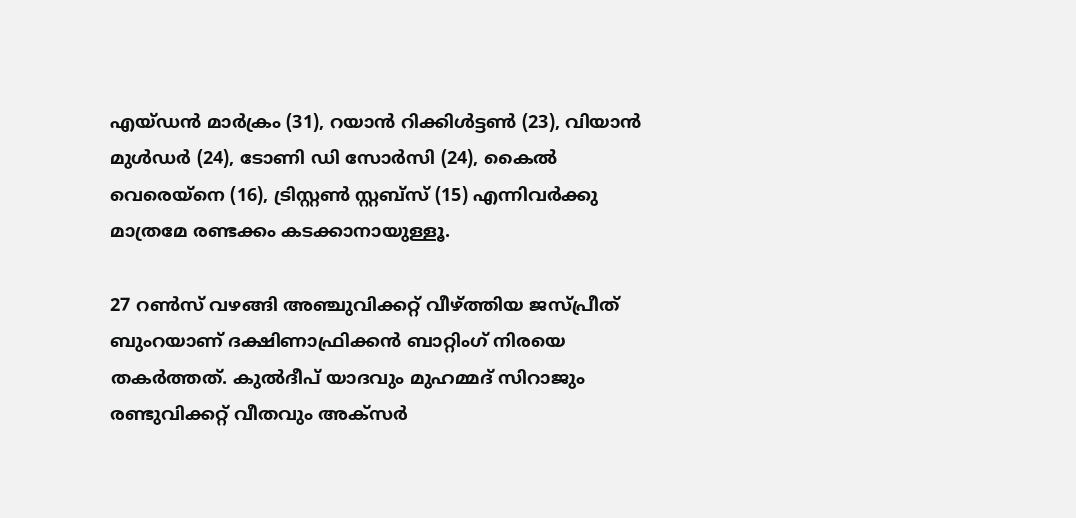എയ്ഡൻ മാർക്രം (31), റയാൻ‌ റിക്കിൾട്ടൺ (23), വിയാൻ മുൾഡർ (24), ടോണി ഡി സോർസി (24), കൈൽ വെരെയ്നെ (16), ട്രിസ്റ്റൺ സ്റ്റബ്സ് (15) എന്നിവർക്കു മാത്രമേ രണ്ടക്കം കടക്കാനായുള്ളൂ.

27 റൺസ് വഴങ്ങി അഞ്ചുവിക്കറ്റ് വീഴ്ത്തിയ ജസ്പ്രീത് ബുംറയാണ് ദക്ഷിണാഫ്രിക്കൻ ബാറ്റിംഗ് നിരയെ തകർത്തത്. കുൽദീപ് യാദവും മുഹമ്മദ് സിറാജും രണ്ടുവിക്കറ്റ് വീതവും അക്സർ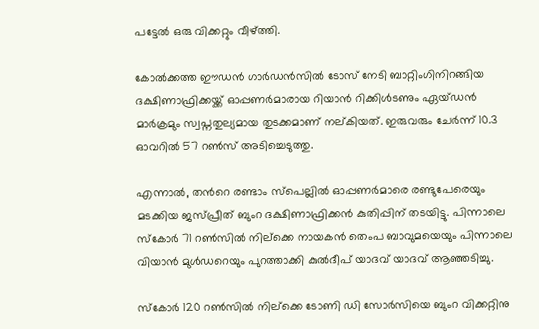പട്ടേൽ ഒരു വിക്കറ്റും വീഴ്ത്തി.

കോൽക്കത്ത ഈഡൻ ഗാർഡൻസിൽ ടോസ് നേടി ബാറ്റിംഗിനിറങ്ങിയ ദക്ഷിണാഫ്രിക്കയ്ക്ക് ഓപ്പണർമാരായ റിയാൻ റിക്കിള്‍ടണും ഏയ്ഡന്‍ മാര്‍ക്രമും സ്വപ്നതുല്യമായ തുടക്കമാണ് നല്കിയത്. ഇരുവരും ചേർന്ന് 10.3 ഓവറില്‍ 57 റണ്‍സ് അടിച്ചെടുത്തു.

എന്നാൽ, തന്‍റെ രണ്ടാം സ്പെല്ലില്‍ ഓപ്പണര്‍മാരെ രണ്ടുപേരെയും മടക്കിയ ജസ്പ്രീത് ബുംറ ദക്ഷിണാഫ്രിക്കൻ കുതിപ്പിന് തടയിട്ടു. പിന്നാലെ സ്കോർ 71 റൺസിൽ നില്ക്കെ നായകൻ തെംപ ബാവുമയെയും പിന്നാലെ വിയാൻ മുൾഡറെയും പുറത്താക്കി കുൽദീപ് യാദവ് യാദവ് ആഞ്ഞടിച്ചു.

സ്കോർ 120 റൺസിൽ നില്ക്കെ ടോണി ഡി സോർസിയെ ബുംറ വിക്കറ്റിനു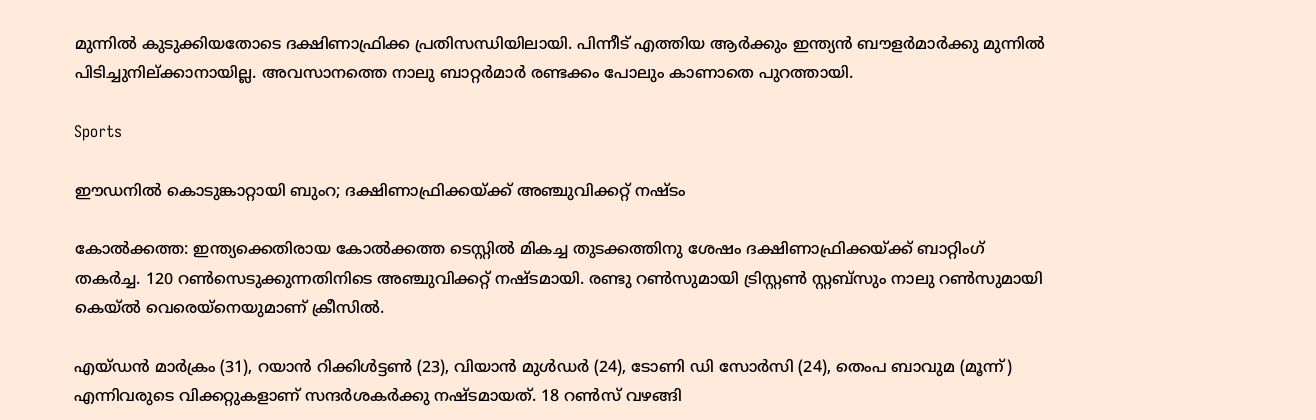മുന്നിൽ കുടുക്കിയതോടെ ദക്ഷിണാഫ്രിക്ക പ്രതിസന്ധിയിലായി. പിന്നീട് എത്തിയ ആർക്കും ഇന്ത്യൻ ബൗളർമാർ‌ക്കു മുന്നിൽ പിടിച്ചുനില്ക്കാനായില്ല. അവസാനത്തെ നാലു ബാറ്റർമാർ രണ്ടക്കം പോലും കാണാതെ പുറത്തായി.

Sports

ഈഡനിൽ കൊടുങ്കാറ്റായി ബുംറ; ദക്ഷിണാഫ്രിക്കയ്ക്ക് അഞ്ചുവിക്കറ്റ് നഷ്ടം

കോൽക്കത്ത: ഇന്ത്യക്കെതിരായ കോൽക്കത്ത ടെസ്റ്റിൽ മികച്ച തുടക്കത്തിനു ശേഷം ദക്ഷിണാഫ്രിക്കയ്ക്ക് ബാറ്റിംഗ് തകർച്ച. 120 റൺസെടുക്കുന്നതിനിടെ അഞ്ചുവിക്കറ്റ് നഷ്ടമായി. രണ്ടു റൺസുമായി ട്രിസ്റ്റൺ സ്റ്റബ്സും നാലു റൺസുമായി കെയ്ൽ വെരെയ്നെയുമാണ് ക്രീസിൽ.

എയ്ഡൻ മാർക്രം (31), റയാൻ‌ റിക്കിൾട്ടൺ (23), വിയാൻ മുൾഡർ (24), ടോണി ഡി സോർസി (24), തെംപ ബാവുമ (മൂന്ന്) എന്നിവരുടെ വിക്കറ്റുകളാണ് സന്ദർശകർക്കു നഷ്ടമായത്. 18 റൺസ് വഴങ്ങി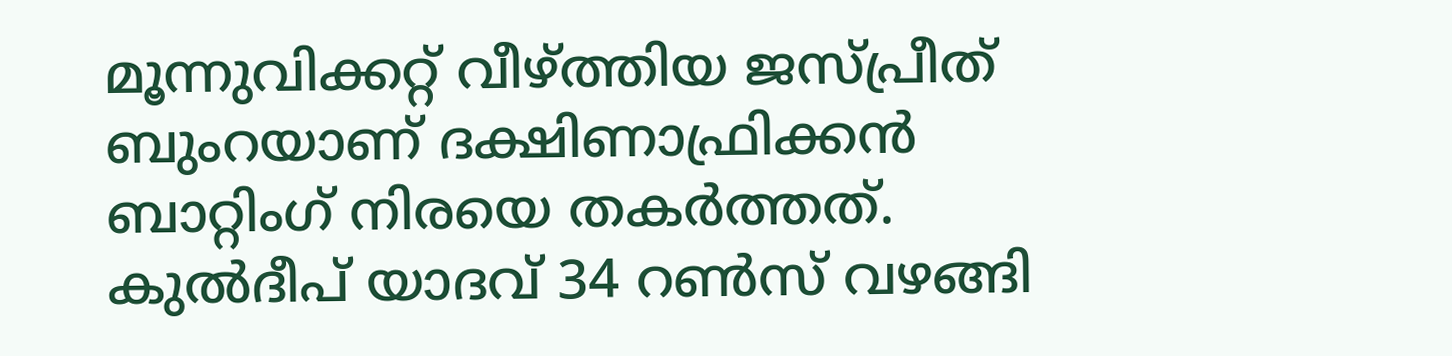മൂന്നുവിക്കറ്റ് വീഴ്ത്തിയ ജസ്പ്രീത് ബുംറയാണ് ദക്ഷിണാഫ്രിക്കൻ ബാറ്റിംഗ് നിരയെ തകർത്തത്. കുൽദീപ് യാദവ് 34 റൺസ് വഴങ്ങി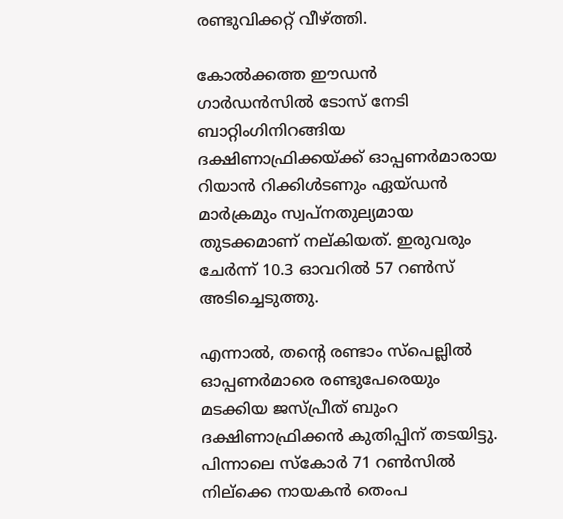രണ്ടുവിക്കറ്റ് വീഴ്ത്തി.

കോൽക്കത്ത ഈഡൻ ഗാർഡൻസിൽ ടോസ് നേടി ബാറ്റിംഗിനിറങ്ങിയ ദക്ഷിണാഫ്രിക്കയ്ക്ക് ഓപ്പണർമാരായ റിയാൻ റിക്കിള്‍ടണും ഏയ്ഡന്‍ മാര്‍ക്രമും സ്വപ്നതുല്യമായ തുടക്കമാണ് നല്കിയത്. ഇരുവരും ചേർന്ന് 10.3 ഓവറില്‍ 57 റണ്‍സ് അടിച്ചെടുത്തു.

എന്നാൽ, തന്‍റെ രണ്ടാം സ്പെല്ലില്‍ ഓപ്പണര്‍മാരെ രണ്ടുപേരെയും മടക്കിയ ജസ്പ്രീത് ബുംറ ദക്ഷിണാഫ്രിക്കൻ കുതിപ്പിന് തടയിട്ടു. പിന്നാലെ സ്കോർ 71 റൺസിൽ നില്ക്കെ നായകൻ തെംപ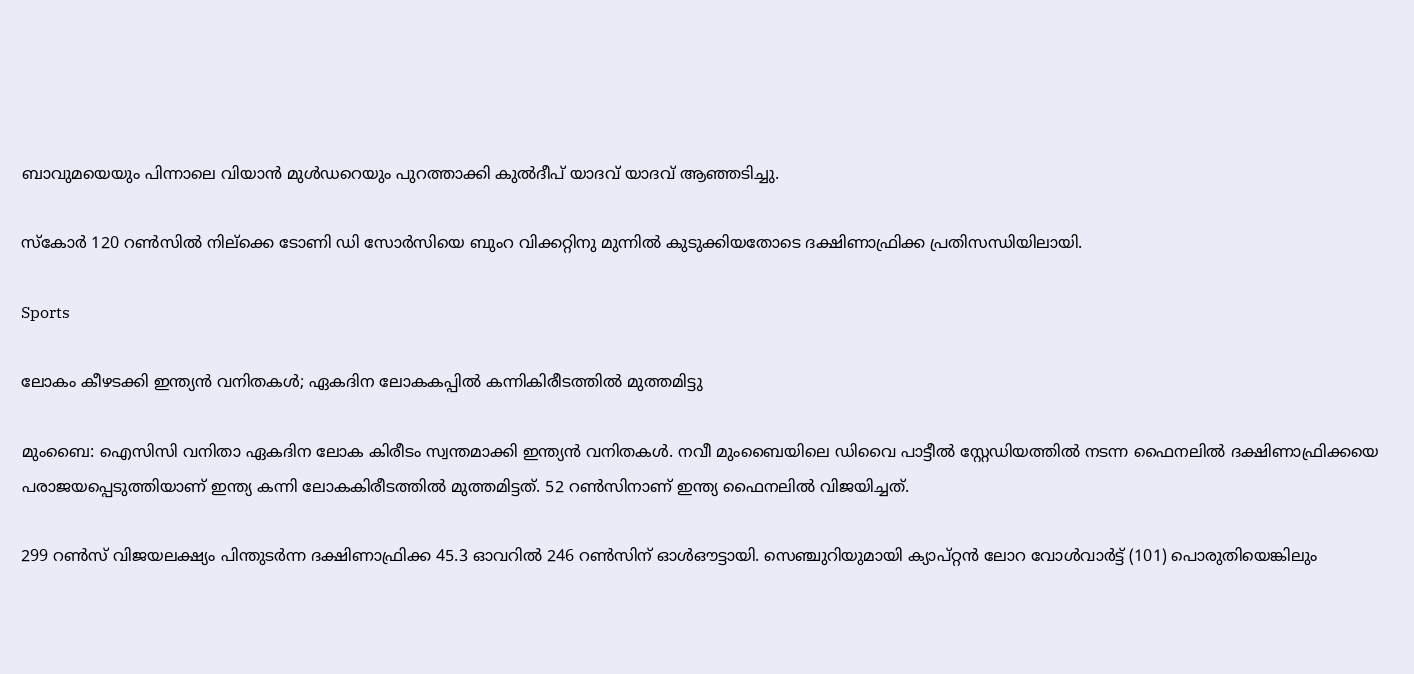ബാവുമയെയും പിന്നാലെ വിയാൻ മുൾഡറെയും പുറത്താക്കി കുൽദീപ് യാദവ് യാദവ് ആഞ്ഞടിച്ചു.

സ്കോർ 120 റൺസിൽ നില്ക്കെ ടോണി ഡി സോർസിയെ ബുംറ വിക്കറ്റിനു മുന്നിൽ കുടുക്കിയതോടെ ദക്ഷിണാഫ്രിക്ക പ്രതിസന്ധിയിലായി.

Sports

ലോകം കീഴടക്കി ഇന്ത്യൻ വനിതകൾ; ഏകദിന ലോകകപ്പിൽ കന്നികിരീടത്തിൽ മുത്തമിട്ടു

മുംബൈ: ഐസിസി വനിതാ ഏകദിന ലോക കിരീടം സ്വന്തമാക്കി ഇന്ത്യൻ വനിതകൾ. നവീ മുംബൈയിലെ ഡിവൈ പാട്ടീൽ സ്റ്റേഡിയത്തിൽ നടന്ന ഫൈനലിൽ ദക്ഷിണാഫ്രിക്കയെ പരാജയപ്പെടുത്തിയാണ് ഇന്ത്യ കന്നി ലോകകിരീടത്തിൽ മുത്തമിട്ടത്. 52 റൺസിനാണ് ഇന്ത്യ ഫൈനലിൽ വിജയിച്ചത്.

299 റൺസ് വിജയലക്ഷ്യം പിന്തുടർന്ന ദക്ഷിണാഫ്രിക്ക 45.3 ഓവറിൽ 246 റൺസിന് ഓൾഔട്ടായി. സെഞ്ചുറിയുമായി ക്യാപ്റ്റൻ ലോറ വോൾവാർട്ട് (101) പൊരുതിയെങ്കിലും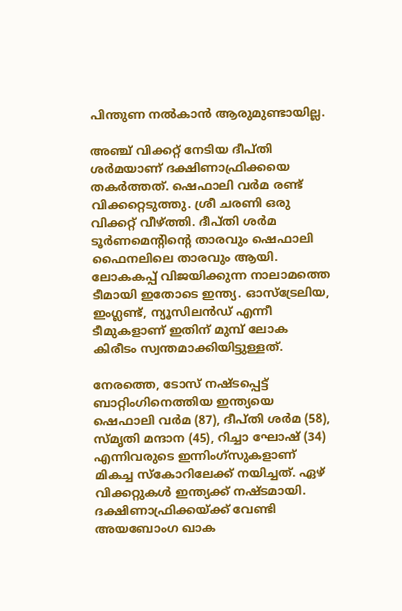പിന്തുണ നൽകാൻ ആരുമുണ്ടായില്ല.

അഞ്ച് വിക്കറ്റ് നേടിയ ദീപ്തി ശര്‍മയാണ് ദക്ഷിണാഫ്രിക്കയെ തകര്‍ത്തത്. ഷെഫാലി വർമ രണ്ട് വിക്കറ്റെടുത്തു. ശ്രീ ചരണി ഒരു വിക്കറ്റ് വീഴ്ത്തി. ദീപ്തി ശർമ ടൂർണമെന്‍റിന്‍റെ താരവും ഷെഫാലി ഫൈനലിലെ താരവും ആയി. ലോകകപ്പ് വിജയിക്കുന്ന നാലാമത്തെ ടീമായി ഇതോടെ ഇന്ത്യ. ഓസ്ട്രേലിയ, ഇംഗ്ലണ്ട്, ന്യൂസിലൻഡ് എന്നീ ടീമുകളാണ് ഇതിന് മുമ്പ് ലോക കിരീടം സ്വന്തമാക്കിയിട്ടുള്ളത്.

നേരത്തെ, ടോസ് നഷ്ടപ്പെട്ട് ബാറ്റിംഗിനെത്തിയ ഇന്ത്യയെ ഷെഫാലി വര്‍മ (87), ദീപ്തി ശര്‍മ (58), സ്മൃതി മന്ദാന (45), റിച്ചാ ഘോഷ് (34) എന്നിവരുടെ ഇന്നിംഗ്സുകളാണ് മികച്ച സ്‌കോറിലേക്ക് നയിച്ചത്. ഏഴ് വിക്കറ്റുകള്‍ ഇന്ത്യക്ക് നഷ്ടമായി. ദക്ഷിണാഫ്രിക്കയ്ക്ക് വേണ്ടി അയബോംഗ ഖാക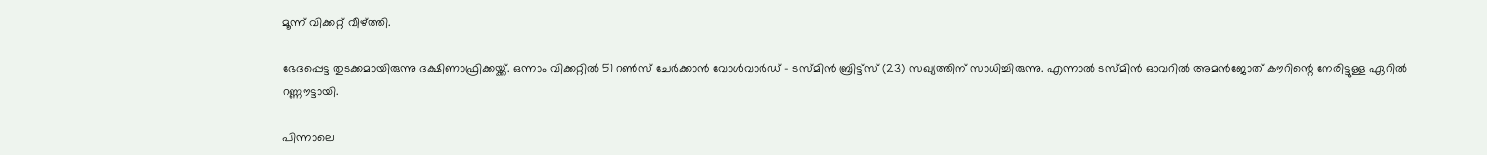മൂന്ന് വിക്കറ്റ് വീഴ്ത്തി.

ഭേദപ്പെട്ട തുടക്കമായിരുന്നു ദക്ഷിണാഫ്രിക്കയ്ക്ക്. ഒന്നാം വിക്കറ്റില്‍ 51 റണ്‍സ് ചേര്‍ക്കാന്‍ വോള്‍വാര്‍ഡ് - ടസ്മിന്‍ ബ്രിട്ട്‌സ് (23) സഖ്യത്തിന് സാധിച്ചിരുന്നു. എന്നാല്‍ ടസ്മിന്‍ ഓവറില്‍ അമന്‍ജോത് കൗറിന്റെ നേരിട്ടുള്ള ഏറില്‍ റണ്ണൗട്ടായി.

പിന്നാലെ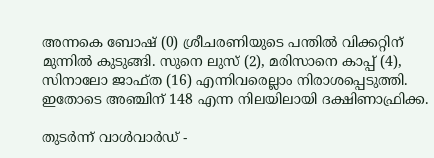അന്നകെ ബോഷ് (0) ശ്രീചരണിയുടെ പന്തില്‍ വിക്കറ്റിന് മുന്നില്‍ കുടുങ്ങി. സുനെ ലുസ് (2), മരിസാനെ കാപ്പ് (4), സിനാലോ ജാഫ്ത (16) എന്നിവരെല്ലാം നിരാശപ്പെടുത്തി. ഇതോടെ അഞ്ചിന് 148 എന്ന നിലയിലായി ദക്ഷിണാഫ്രിക്ക.

തുടര്‍ന്ന് വാള്‍വാര്‍ഡ് -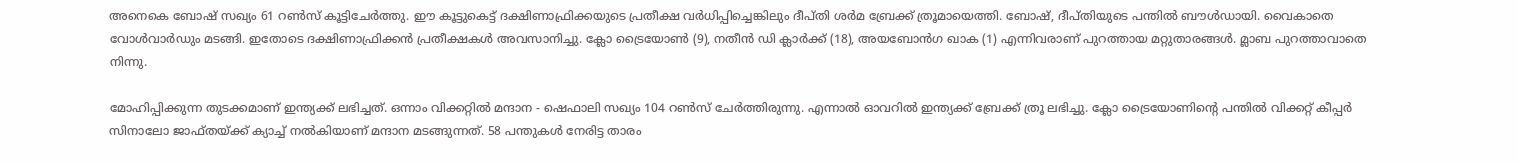അനെകെ ബോഷ് സഖ്യം 61 റണ്‍സ് കൂട്ടിചേര്‍ത്തു. ഈ കൂട്ടുകെട്ട് ദക്ഷിണാഫ്രിക്കയുടെ പ്രതീക്ഷ വര്‍ധിപ്പിച്ചെങ്കിലും ദീപ്തി ശര്‍മ ബ്രേക്ക് ത്രൂമായെത്തി. ബോഷ്, ദീപ്തിയുടെ പന്തില്‍ ബൗള്‍ഡായി. വൈകാതെ വോള്‍വാര്‍ഡും മടങ്ങി. ഇതോടെ ദക്ഷിണാഫ്രിക്കന്‍ പ്രതീക്ഷകള്‍ അവസാനിച്ചു. ക്ലോ ട്രൈയോണ്‍ (9), നതീന്‍ ഡി ക്ലാര്‍ക്ക് (18), അയബോന്‍ഗ ഖാക (1) എന്നിവരാണ് പുറത്തായ മറ്റുതാരങ്ങള്‍. മ്ലാബ പുറത്താവാതെ നിന്നു.

മോഹിപ്പിക്കുന്ന തുടക്കമാണ് ഇന്ത്യക്ക് ലഭിച്ചത്. ഒന്നാം വിക്കറ്റില്‍ മന്ദാന - ഷെഫാലി സഖ്യം 104 റണ്‍സ് ചേര്‍ത്തിരുന്നു. എന്നാല്‍ ഓവറില്‍ ഇന്ത്യക്ക് ബ്രേക്ക് ത്രൂ ലഭിച്ചു. ക്ലോ ട്രൈയോണിന്റെ പന്തില്‍ വിക്കറ്റ് കീപ്പര്‍ സിനാലോ ജാഫ്തയ്ക്ക് ക്യാച്ച് നല്‍കിയാണ് മന്ദാന മടങ്ങുന്നത്. 58 പന്തുകള്‍ നേരിട്ട താരം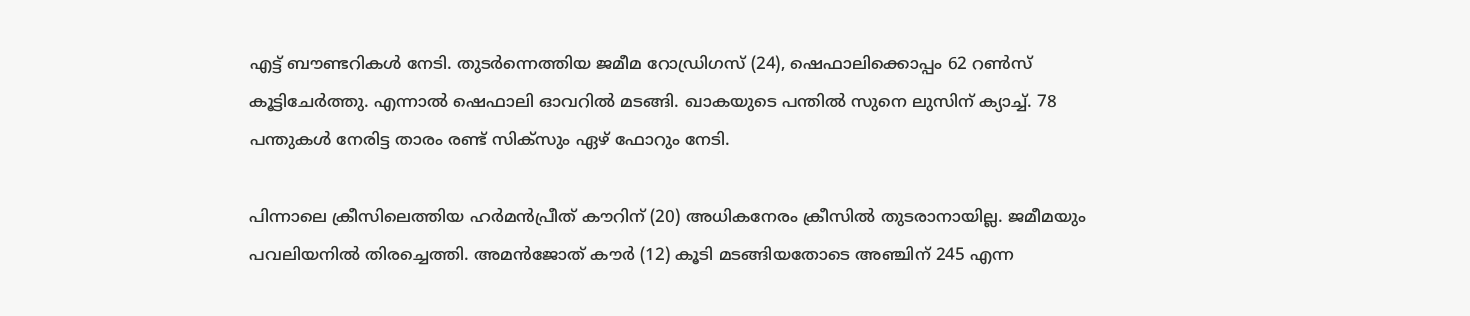എട്ട് ബൗണ്ടറികള്‍ നേടി. തുടര്‍ന്നെത്തിയ ജമീമ റോഡ്രിഗസ് (24), ഷെഫാലിക്കൊപ്പം 62 റണ്‍സ് കൂട്ടിചേര്‍ത്തു. എന്നാല്‍ ഷെഫാലി ഓവറില്‍ മടങ്ങി. ഖാകയുടെ പന്തില്‍ സുനെ ലുസിന് ക്യാച്ച്. 78 പന്തുകള്‍ നേരിട്ട താരം രണ്ട് സിക്സും ഏഴ് ഫോറും നേടി.

പിന്നാലെ ക്രീസിലെത്തിയ ഹര്‍മന്‍പ്രീത് കൗറിന് (20) അധികനേരം ക്രീസില്‍ തുടരാനായില്ല. ജമീമയും പവലിയനില്‍ തിരച്ചെത്തി. അമന്‍ജോത് കൗര്‍ (12) കൂടി മടങ്ങിയതോടെ അഞ്ചിന് 245 എന്ന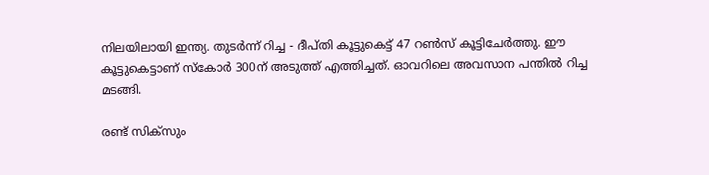നിലയിലായി ഇന്ത്യ. തുടര്‍ന്ന് റിച്ച - ദീപ്തി കൂട്ടുകെട്ട് 47 റണ്‍സ് കൂട്ടിചേര്‍ത്തു. ഈ കൂട്ടുകെട്ടാണ് സ്‌കോര്‍ 300ന് അടുത്ത് എത്തിച്ചത്. ഓവറിലെ അവസാന പന്തില്‍ റിച്ച മടങ്ങി.

രണ്ട് സിക്സും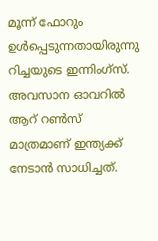മൂന്ന് ഫോറും ഉള്‍പ്പെടുന്നതായിരുന്നു റിച്ചയുടെ ഇന്നിംഗ്സ്. അവസാന ഓവറില്‍ ആറ് റണ്‍സ് മാത്രമാണ് ഇന്ത്യക്ക് നേടാന്‍ സാധിച്ചത്.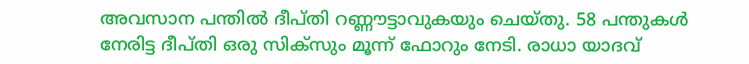അവസാന പന്തില്‍ ദീപ്തി റണ്ണൗട്ടാവുകയും ചെയ്തു. 58 പന്തുകള്‍ നേരിട്ട ദീപ്തി ഒരു സിക്സും മൂന്ന് ഫോറും നേടി. രാധാ യാദവ്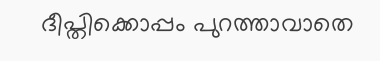ദീപ്തിക്കൊപ്പം പുറത്താവാതെ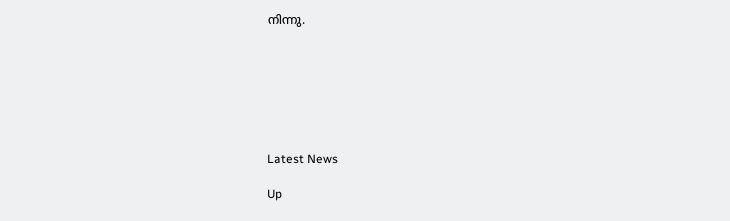നിന്നു.







Latest News

Up